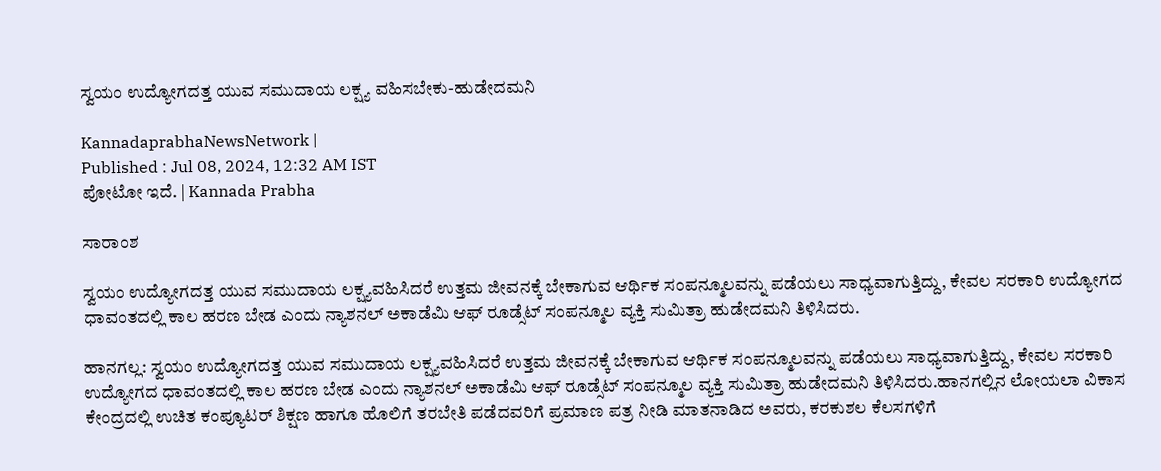ಸ್ವಯಂ ಉದ್ಯೋಗದತ್ತ ಯುವ ಸಮುದಾಯ ಲಕ್ಷ್ಯ ವಹಿಸಬೇಕು-ಹುಡೇದಮನಿ

KannadaprabhaNewsNetwork |
Published : Jul 08, 2024, 12:32 AM IST
ಪೋಟೋ ಇದೆ. | Kannada Prabha

ಸಾರಾಂಶ

ಸ್ವಯಂ ಉದ್ಯೋಗದತ್ತ ಯುವ ಸಮುದಾಯ ಲಕ್ಷ್ಯವಹಿಸಿದರೆ ಉತ್ತಮ ಜೀವನಕ್ಕೆ ಬೇಕಾಗುವ ಆರ್ಥಿಕ ಸಂಪನ್ಮೂಲವನ್ನು ಪಡೆಯಲು ಸಾಧ್ಯವಾಗುತ್ತಿದ್ದು, ಕೇವಲ ಸರಕಾರಿ ಉದ್ಯೋಗದ ಧಾವಂತದಲ್ಲಿ ಕಾಲ ಹರಣ ಬೇಡ ಎಂದು ನ್ಯಾಶನಲ್ ಅಕಾಡೆಮಿ ಆಫ್ ರೂಡ್ಸೆಟ್ ಸಂಪನ್ಮೂಲ ವ್ಯಕ್ತಿ ಸುಮಿತ್ರಾ ಹುಡೇದಮನಿ ತಿಳಿಸಿದರು.

ಹಾನಗಲ್ಲ: ಸ್ವಯಂ ಉದ್ಯೋಗದತ್ತ ಯುವ ಸಮುದಾಯ ಲಕ್ಷ್ಯವಹಿಸಿದರೆ ಉತ್ತಮ ಜೀವನಕ್ಕೆ ಬೇಕಾಗುವ ಆರ್ಥಿಕ ಸಂಪನ್ಮೂಲವನ್ನು ಪಡೆಯಲು ಸಾಧ್ಯವಾಗುತ್ತಿದ್ದು, ಕೇವಲ ಸರಕಾರಿ ಉದ್ಯೋಗದ ಧಾವಂತದಲ್ಲಿ ಕಾಲ ಹರಣ ಬೇಡ ಎಂದು ನ್ಯಾಶನಲ್ ಅಕಾಡೆಮಿ ಆಫ್ ರೂಡ್ಸೆಟ್ ಸಂಪನ್ಮೂಲ ವ್ಯಕ್ತಿ ಸುಮಿತ್ರಾ ಹುಡೇದಮನಿ ತಿಳಿಸಿದರು.ಹಾನಗಲ್ಲಿನ ಲೋಯಲಾ ವಿಕಾಸ ಕೇಂದ್ರದಲ್ಲಿ ಉಚಿತ ಕಂಪ್ಯೂಟರ್ ಶಿಕ್ಷಣ ಹಾಗೂ ಹೊಲಿಗೆ ತರಬೇತಿ ಪಡೆದವರಿಗೆ ಪ್ರಮಾಣ ಪತ್ರ ನೀಡಿ ಮಾತನಾಡಿದ ಅವರು, ಕರಕುಶಲ ಕೆಲಸಗಳಿಗೆ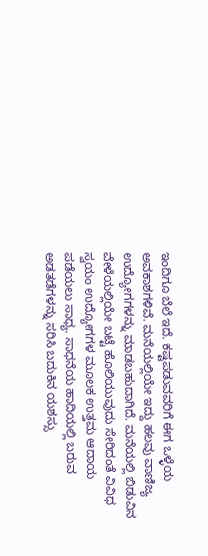ಇಂದಿಗೂ ಬೆಲೆ ಇದೆ. ಕಷ್ಟಪಡುವವರಿಗೆ ಈಗ ಒಳ್ಳೆಯ ಅವಕಾಶಗಳಿವೆ. ಮನೆಯಲ್ಲಿಯೇ ಇದ್ದು ಹಲವು ವಾಣಿಜ್ಯ ಉದ್ಯೋಗಗಳನ್ನು ಮಾಡಬಹುದಾಗಿದೆ. ಮನೆಯಲ್ಲಿ ಬಿಡುವಿನ ವೇಳೆಯಲ್ಲಿಯೇ ಬಟ್ಟೆ ಹೊಲಿಯುವುದು ಸೇರಿದಂತೆ ವಿವಿಧ ಸ್ವಯಂ ಉದ್ಯೋಗಗಳ ಮೂಲಕ ಉತ್ತಮ ಆದಾಯ ಪಡೆಯಲು ಸಾಧ್ಯ. ಸಾಧನೆಯ ಹಾದಿಯಲ್ಲಿ ಬರುವ ಅಡತಡೆಗಳನ್ನು ಸರಿಸಿ ಬದುಕಿನ ಯಶಸ್ಸು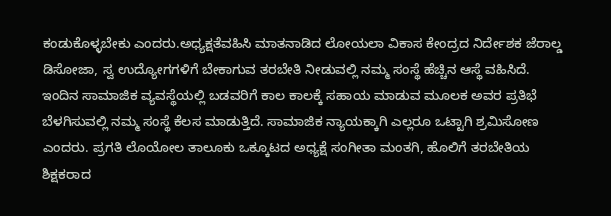ಕಂಡುಕೊಳ್ಳಬೇಕು ಎಂದರು.ಅಧ್ಯಕ್ಷತೆವಹಿಸಿ ಮಾತನಾಡಿದ ಲೋಯಲಾ ವಿಕಾಸ ಕೇಂದ್ರದ ನಿರ್ದೇಶಕ ಜೆರಾಲ್ಡ ಡಿಸೋಜಾ, ಸ್ವ ಉದ್ಯೋಗಗಳಿಗೆ ಬೇಕಾಗುವ ತರಬೇತಿ ನೀಡುವಲ್ಲಿ ನಮ್ಮ ಸಂಸ್ಥೆ ಹೆಚ್ಚಿನ ಆಸ್ಥೆ ವಹಿಸಿದೆ. ಇಂದಿನ ಸಾಮಾಜಿಕ ವ್ಯವಸ್ಥೆಯಲ್ಲಿ ಬಡವರಿಗೆ ಕಾಲ ಕಾಲಕ್ಕೆ ಸಹಾಯ ಮಾಡುವ ಮೂಲಕ ಅವರ ಪ್ರತಿಭೆ ಬೆಳಗಿಸುವಲ್ಲಿ ನಮ್ಮ ಸಂಸ್ಥೆ ಕೆಲಸ ಮಾಡುತ್ತಿದೆ. ಸಾಮಾಜಿಕ ನ್ಯಾಯಕ್ಕಾಗಿ ಎಲ್ಲರೂ ಒಟ್ಟಾಗಿ ಶ್ರಮಿಸೋಣ ಎಂದರು. ಪ್ರಗತಿ ಲೊಯೋಲ ತಾಲೂಕು ಒಕ್ಕೂಟದ ಅಧ್ಯಕ್ಷೆ ಸಂಗೀತಾ ಮಂತಗಿ, ಹೊಲಿಗೆ ತರಬೇತಿಯ ಶಿಕ್ಷಕರಾದ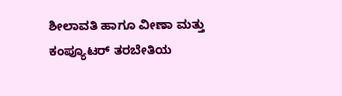ಶೀಲಾವತಿ ಹಾಗೂ ವೀಣಾ ಮತ್ತು ಕಂಪ್ಯೂಟರ್ ತರಬೇತಿಯ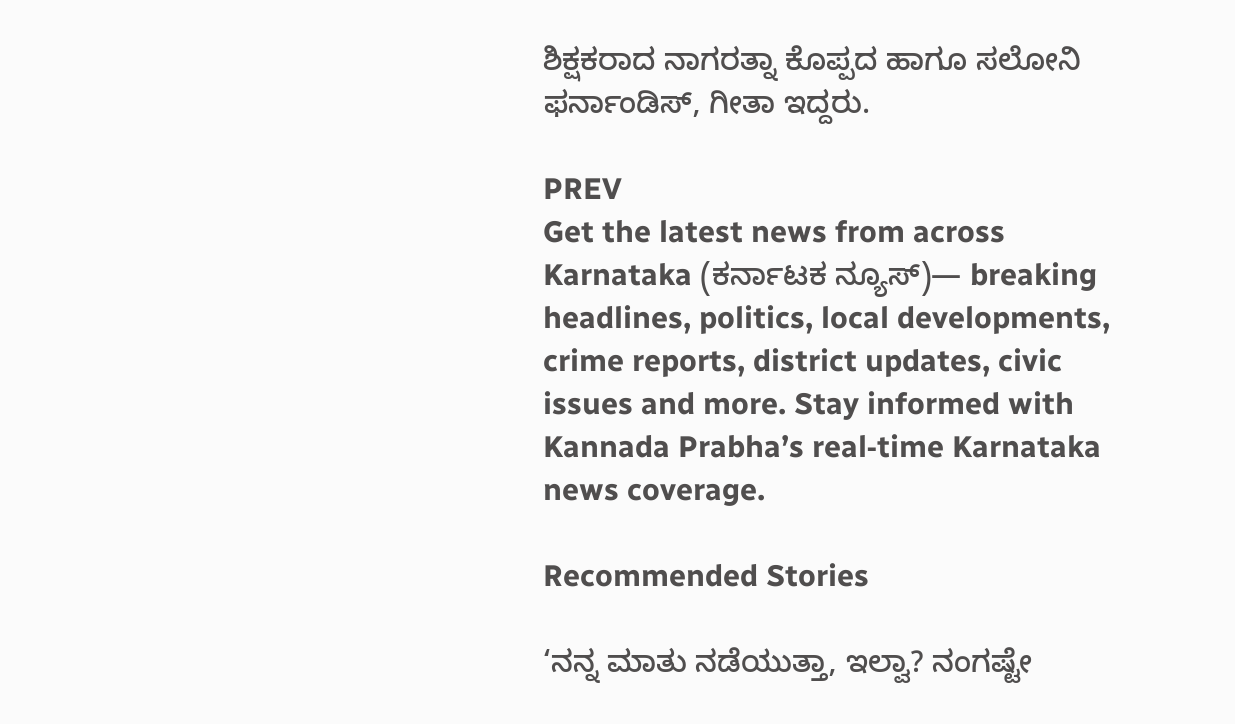ಶಿಕ್ಷಕರಾದ ನಾಗರತ್ನಾ ಕೊಪ್ಪದ ಹಾಗೂ ಸಲೋನಿ ಫರ್ನಾಂಡಿಸ್, ಗೀತಾ ಇದ್ದರು.

PREV
Get the latest news from across Karnataka (ಕರ್ನಾಟಕ ನ್ಯೂಸ್)— breaking headlines, politics, local developments, crime reports, district updates, civic issues and more. Stay informed with Kannada Prabha’s real‑time Karnataka news coverage.

Recommended Stories

‘ನನ್ನ ಮಾತು ನಡೆಯುತ್ತಾ, ಇಲ್ವಾ? ನಂಗಷ್ಟೇ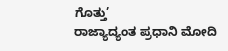ಗೊತ್ತು’
ರಾಜ್ಯಾದ್ಯಂತ ಪ್ರಧಾನಿ ಮೋದಿ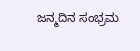ಜನ್ಮದಿನ ಸಂಭ್ರಮ